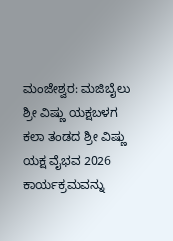ಮಂಜೇಶ್ವರ: ಮಜಿಬೈಲು ಶ್ರೀ ವಿಷ್ಣು ಯಕ್ಷಬಳಗ ಕಲಾ ತಂಡದ ಶ್ರೀ ವಿಷ್ಣು ಯಕ್ಷ ವೈಭವ 2026 ಕಾರ್ಯಕ್ರಮವನ್ನು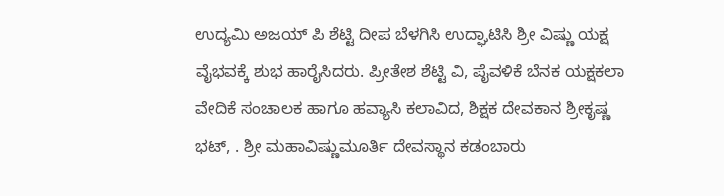ಉದ್ಯಮಿ ಅಜಯ್ ಪಿ ಶೆಟ್ಟಿ ದೀಪ ಬೆಳಗಿಸಿ ಉದ್ಘಾಟಿಸಿ ಶ್ರೀ ವಿಷ್ಣು ಯಕ್ಷ ವೈಭವಕ್ಕೆ ಶುಭ ಹಾರೈಸಿದರು. ಪ್ರೀತೇಶ ಶೆಟ್ಟಿ ವಿ, ಪೈವಳಿಕೆ ಬೆನಕ ಯಕ್ಷಕಲಾ ವೇದಿಕೆ ಸಂಚಾಲಕ ಹಾಗೂ ಹವ್ಯಾಸಿ ಕಲಾವಿದ, ಶಿಕ್ಷಕ ದೇವಕಾನ ಶ್ರೀಕೃಷ್ಣ ಭಟ್, . ಶ್ರೀ ಮಹಾವಿಷ್ಣುಮೂರ್ತಿ ದೇವಸ್ಥಾನ ಕಡಂಬಾರು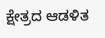ಕ್ಷೇತ್ರದ ಆಡಳಿತ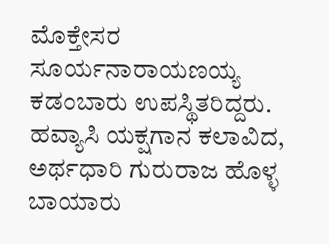ಮೊಕ್ತೇಸರ ಸೂರ್ಯನಾರಾಯಣಯ್ಯ ಕಡಂಬಾರು ಉಪಸ್ಥಿತರಿದ್ದರು. ಹವ್ಯಾಸಿ ಯಕ್ಷಗಾನ ಕಲಾವಿದ, ಅರ್ಥಧಾರಿ ಗುರುರಾಜ ಹೊಳ್ಳ ಬಾಯಾರು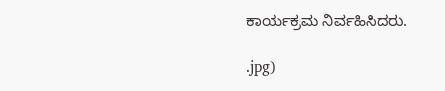ಕಾರ್ಯಕ್ರಮ ನಿರ್ವಹಿಸಿದರು.

.jpg)